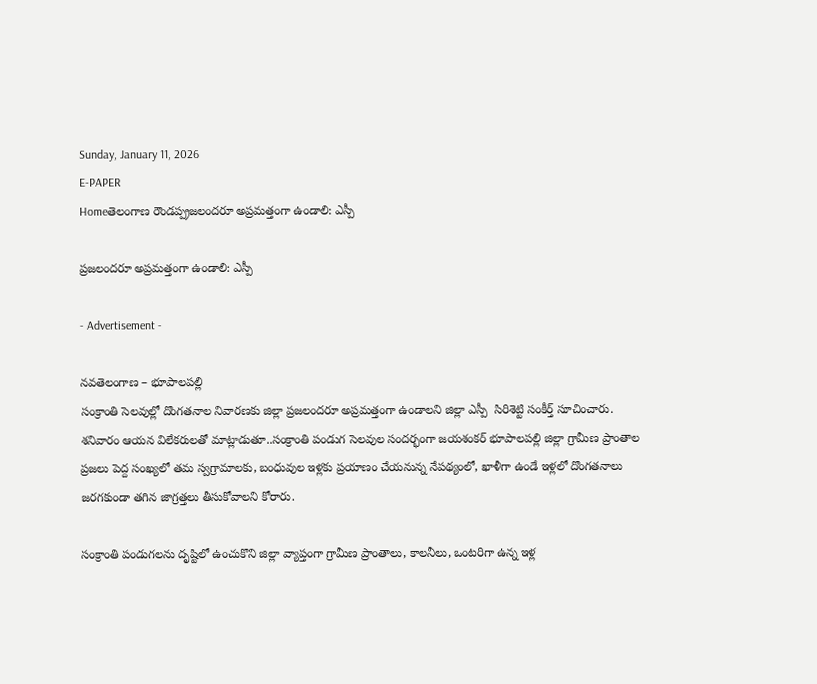Sunday, January 11, 2026
E-PAPER
Homeతెలంగాణ రౌండప్ప్రజలందరూ అప్రమత్తంగా ఉండాలి: ఎస్పీ

ప్రజలందరూ అప్రమత్తంగా ఉండాలి: ఎస్పీ

- Advertisement -

నవతెలంగాణ – భూపాలపల్లి
సంక్రాంతి సెలవుల్లో దొంగతనాల నివారణకు జిల్లా ప్రజలందరూ అప్రమత్తంగా ఉండాలని జిల్లా ఎస్పీ  సిరిశెట్టి సంకీర్త్ సూచించారు. శనివారం ఆయన విలేకరులతో మాట్లాడుతూ..సంక్రాంతి పండుగ సెలవుల సందర్భంగా జయశంకర్ భూపాలపల్లి జిల్లా గ్రామీణ ప్రాంతాల ప్రజలు పెద్ద సంఖ్యలో తమ స్వగ్రామాలకు, బంధువుల ఇళ్లకు ప్రయాణం చేయనున్న నేపథ్యంలో, ఖాళీగా ఉండే ఇళ్లలో దొంగతనాలు జరగకుండా తగిన జాగ్రత్తలు తీసుకోవాలని కోరారు.

సంక్రాంతి పండుగలను దృష్టిలో ఉంచుకొని జిల్లా వ్యాప్తంగా గ్రామీణ ప్రాంతాలు, కాలనీలు, ఒంటరిగా ఉన్న ఇళ్ల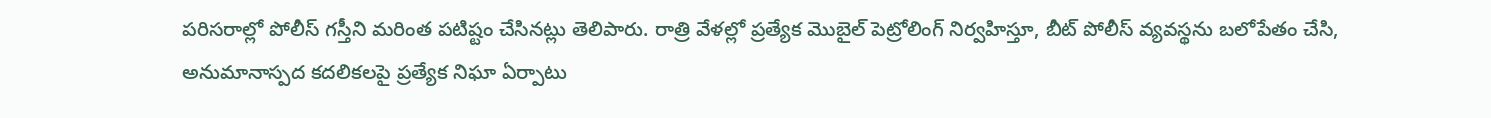పరిసరాల్లో పోలీస్ గస్తీని మరింత పటిష్టం చేసినట్లు తెలిపారు. రాత్రి వేళల్లో ప్రత్యేక మొబైల్ పెట్రోలింగ్ నిర్వహిస్తూ, బీట్ పోలీస్ వ్యవస్థను బలోపేతం చేసి, అనుమానాస్పద కదలికలపై ప్రత్యేక నిఘా ఏర్పాటు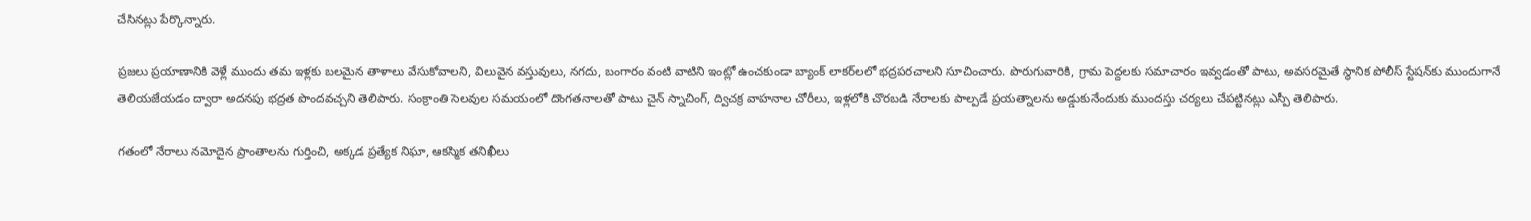చేసినట్లు పేర్కొన్నారు.

ప్రజలు ప్రయాణానికి వెళ్లే ముందు తమ ఇళ్లకు బలమైన తాళాలు వేసుకోవాలని, విలువైన వస్తువులు, నగదు, బంగారం వంటి వాటిని ఇంట్లో ఉంచకుండా బ్యాంక్ లాకర్‌లలో భద్రపరచాలని సూచించారు. పొరుగువారికి, గ్రామ పెద్దలకు సమాచారం ఇవ్వడంతో పాటు, అవసరమైతే స్థానిక పోలీస్ స్టేషన్‌కు ముందుగానే తెలియజేయడం ద్వారా అదనపు భద్రత పొందవచ్చని తెలిపారు. సంక్రాంతి సెలవుల సమయంలో దొంగతనాలతో పాటు చైన్ స్నాచింగ్, ద్విచక్ర వాహనాల చోరీలు, ఇళ్లలోకి చొరబడి నేరాలకు పాల్పడే ప్రయత్నాలను అడ్డుకునేందుకు ముందస్తు చర్యలు చేపట్టినట్లు ఎస్పీ తెలిపారు.

గతంలో నేరాలు నమోదైన ప్రాంతాలను గుర్తించి, అక్కడ ప్రత్యేక నిఘా, ఆకస్మిక తనిఖీలు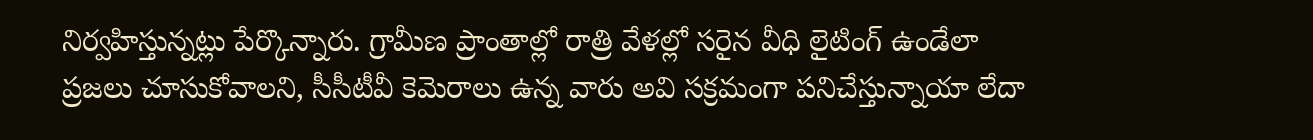నిర్వహిస్తున్నట్లు పేర్కొన్నారు. గ్రామీణ ప్రాంతాల్లో రాత్రి వేళల్లో సరైన వీధి లైటింగ్ ఉండేలా ప్రజలు చూసుకోవాలని, సీసీటీవీ కెమెరాలు ఉన్న వారు అవి సక్రమంగా పనిచేస్తున్నాయా లేదా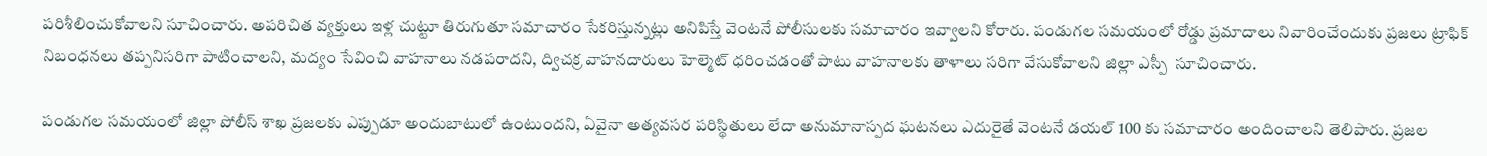పరిశీలించుకోవాలని సూచించారు. అపరిచిత వ్యక్తులు ఇళ్ల చుట్టూ తిరుగుతూ సమాచారం సేకరిస్తున్నట్లు అనిపిస్తే వెంటనే పోలీసులకు సమాచారం ఇవ్వాలని కోరారు. పండుగల సమయంలో రోడ్డు ప్రమాదాలు నివారించేందుకు ప్రజలు ట్రాఫిక్ నిబంధనలు తప్పనిసరిగా పాటించాలని, మద్యం సేవించి వాహనాలు నడపరాదని, ద్విచక్ర వాహనదారులు హెల్మెట్ ధరించడంతో పాటు వాహనాలకు తాళాలు సరిగా వేసుకోవాలని జిల్లా ఎస్పీ  సూచించారు.

పండుగల సమయంలో జిల్లా పోలీస్ శాఖ ప్రజలకు ఎప్పుడూ అందుబాటులో ఉంటుందని, ఏవైనా అత్యవసర పరిస్థితులు లేదా అనుమానాస్పద ఘటనలు ఎదురైతే వెంటనే డయల్ 100 కు సమాచారం అందించాలని తెలిపారు. ప్రజల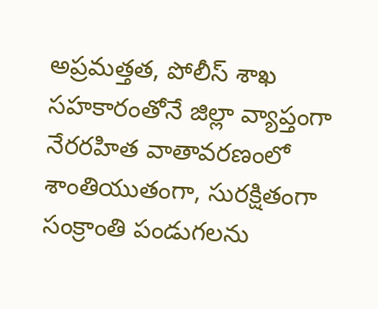అప్రమత్తత, పోలీస్ శాఖ సహకారంతోనే జిల్లా వ్యాప్తంగా నేరరహిత వాతావరణంలో శాంతియుతంగా, సురక్షితంగా సంక్రాంతి పండుగలను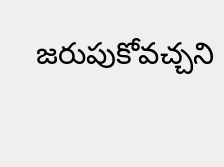జరుపుకోవచ్చని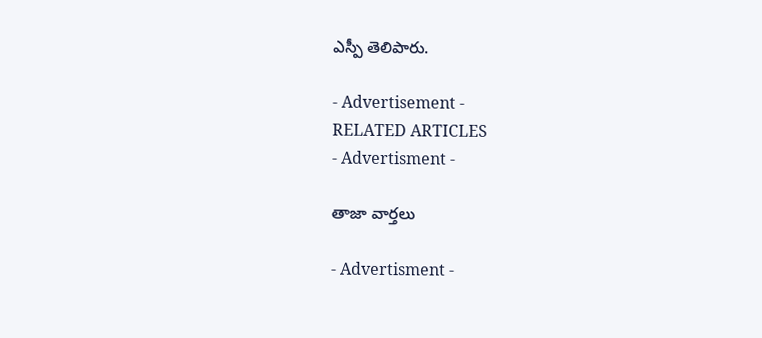ఎస్పీ తెలిపారు.

- Advertisement -
RELATED ARTICLES
- Advertisment -

తాజా వార్తలు

- Advertisment -